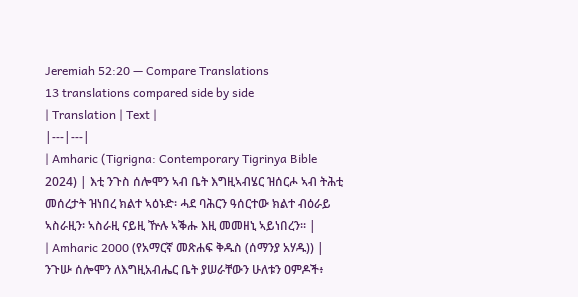Jeremiah 52:20 — Compare Translations
13 translations compared side by side
| Translation | Text |
|---|---|
| Amharic (Tigrigna: Contemporary Tigrinya Bible 2024) | እቲ ንጉስ ሰሎሞን ኣብ ቤት እግዚኣብሄር ዝሰርሖ ኣብ ትሕቲ መሰረታት ዝነበረ ክልተ ኣዕኑድ፡ ሓደ ባሕርን ዓሰርተው ክልተ ብዕራይ ኣስራዚን፡ ኣስራዚ ናይዚ ዅሉ ኣቕሑ እዚ መመዘኒ ኣይነበረን። |
| Amharic 2000 (የአማርኛ መጽሐፍ ቅዱስ (ሰማንያ አሃዱ)) | ንጉሡ ሰሎሞን ለእግዚአብሔር ቤት ያሠራቸውን ሁለቱን ዐምዶች፥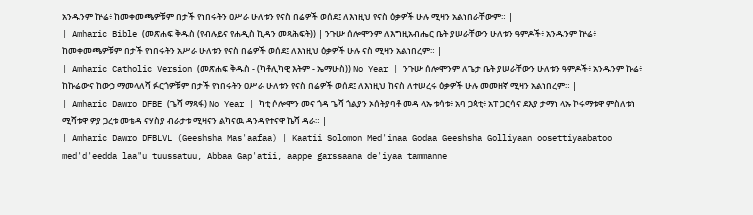አንዱንም ኵሬ፥ ከመቀመጫዎቹም በታች የነበሩትን ዐሥራ ሁለቱን የናስ በሬዎች ወሰደ፤ ለእነዚህ የናስ ዕቃዎች ሁሉ ሚዛን አልነበራቸውም። |
| Amharic Bible (መጽሐፍ ቅዱስ (የብሉይና የሐዲስ ኪዳን መጻሕፍት)) | ንጉሡ ሰሎሞንም ለእግዚአብሔር ቤት ያሠራቸውን ሁለቱን ዓምዶች፥ አንዱንም ኵሬ፥ ከመቀመጫዎቹም በታች የነበሩትን አሥራ ሁለቱን የናስ በሬዎች ወሰደ፤ ለእነዚህ ዕቃዎች ሁሉ ናስ ሚዛን አልነበረም። |
| Amharic Catholic Version (መጽሐፍ ቅዱስ - (ካቶሊካዊ እትም - ኤማሁስ)) No Year | ንጉሡ ሰሎሞንም ለጌታ ቤት ያሠራቸውን ሁለቱን ዓምዶች፥ አንዱንም ኩሬ፥ ከኩሬውና ከውኃ ማመላለሻ ፉርጎዎቹም በታች የነበሩትን ዐሥራ ሁለቱን የናስ በሬዎች ወሰደ፤ ለእነዚህ ከናስ ለተሠረሩ ዕቃዎች ሁሉ መመዘኛ ሚዛን አልነበረም። |
| Amharic Dawro DFBE (ጌሻ ማጻፋ) No Year | ካቲ ሶሎሞን መና ጎዳ ጌሻ ጎልያን ኦሰትያባቶ መዳ ላኡ ቱሳቱ፥ አባ ጋጳቲ፥ አፐ ጋርሳና ደእያ ታማነ ላኡ ኮሩማቱዋ ምስለቱነ ሚሻቱዋ ዎያ ጋረቱ መቴዳ ናሃስያ ብራታቱ ሚዛናን ልካናዉ ዳንዳየተናዋ ኬሻ ዳራ። |
| Amharic Dawro DFBLVL (Geeshsha Mas'aafaa) | Kaatii Solomon Med'inaa Godaa Geeshsha Golliyaan oosettiyaabatoo med'd'eedda laa"u tuussatuu, Abbaa Gap'atii, aappe garssaana de'iyaa tammanne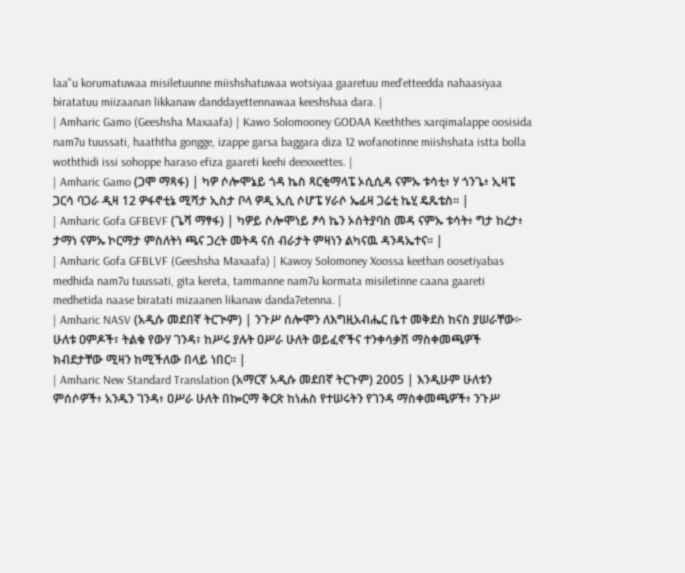laa"u korumatuwaa misiletuunne miishshatuwaa wotsiyaa gaaretuu med'etteedda nahaasiyaa biratatuu miizaanan likkanaw danddayettennawaa keeshshaa dara. |
| Amharic Gamo (Geeshsha Maxaafa) | Kawo Solomooney GODAA Keeththes xarqimalappe oosisida nam7u tuussati, haaththa gongge, izappe garsa baggara diza 12 wofanotinne miishshata istta bolla woththidi issi sohoppe haraso efiza gaareti keehi deexxeettes. |
| Amharic Gamo (ጋሞ ማጻፋ) | ካዎ ሶሎሞኔይ ጎዳ ኬስ ጻርቂማላፔ ኦሲሲዳ ናምኡ ቱሳቲ፥ ሃ ጎንጌ፥ ኢዛፔ ጋርሳ ባጋራ ዲዛ 12 ዎፋኖቲኔ ሚሻታ ኢስታ ቦላ ዎዲ ኢሲ ሶሆፔ ሃራሶ ኤፊዛ ጋሬቲ ኬሂ ዴጼቴስ። |
| Amharic Gofa GFBEVF (ጌሻ ማፃፋ) | ካዎይ ሶሎሞነይ ፆሳ ኬን ኦሰትያባስ መዳ ናምኡ ቱሳት፥ ግታ ከረታ፥ ታማነ ናምኡ ኮርማታ ምስለትነ ጫና ጋረት መትዳ ናሰ ብራታት ምዛነን ልካናዉ ዳንዳኤተና። |
| Amharic Gofa GFBLVF (Geeshsha Maxaafa) | Kawoy Solomoney Xoossa keethan oosetiyabas medhida nam7u tuussati, gita kereta, tammanne nam7u kormata misiletinne caana gaareti medhetida naase biratati mizaanen likanaw danda7etenna. |
| Amharic NASV (አዲሱ መደበኛ ትርጒም) | ንጉሥ ሰሎሞን ለእግዚአብሔር ቤተ መቅደስ ከናስ ያሠራቸው፦ ሁለቱ ዐምዶች፣ ትልቁ የውሃ ገንዳ፣ ከሥሩ ያሉት ዐሥራ ሁለት ወይፈኖችና ተንቀሳቃሽ ማስቀመጫዎች ክብደታቸው ሚዛን ከሚችለው በላይ ነበር። |
| Amharic New Standard Translation (አማርኛ አዲሱ መደበኛ ትርጉም) 2005 | እንዲሁም ሁለቱን ምሰሶዎች፥ አንዱን ገንዳ፥ ዐሥራ ሁለት በኰርማ ቅርጽ ከነሐስ የተሠሩትን የገንዳ ማስቀመጫዎች፥ ንጉሥ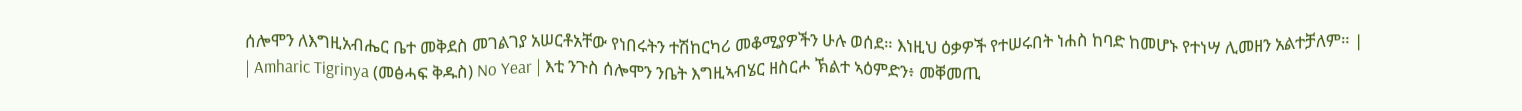ሰሎሞን ለእግዚአብሔር ቤተ መቅደስ መገልገያ አሠርቶአቸው የነበሩትን ተሽከርካሪ መቆሚያዎችን ሁሉ ወሰደ። እነዚህ ዕቃዎች የተሠሩበት ነሐስ ከባድ ከመሆኑ የተነሣ ሊመዘን አልተቻለም። |
| Amharic Tigrinya (መፅሓፍ ቅዱስ) No Year | እቲ ንጉስ ሰሎሞን ንቤት እግዚኣብሄር ዘስርሖ ኽልተ ኣዕምድን፥ መቐመጢ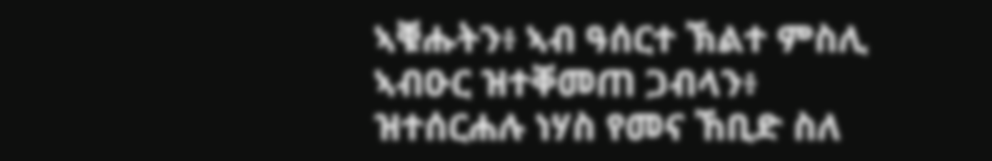ኣቑሑትን፥ ኣብ ዓሰርተ ኽልተ ምስሊ ኣብዑር ዝተቐመጠ ጋብላን፥ ዝተሰርሐሉ ነሃስ የመና ኸቢድ ስለ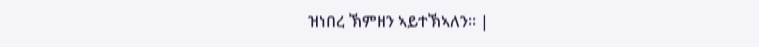ዝነበረ ኽምዘን ኣይተኽኣለን። |